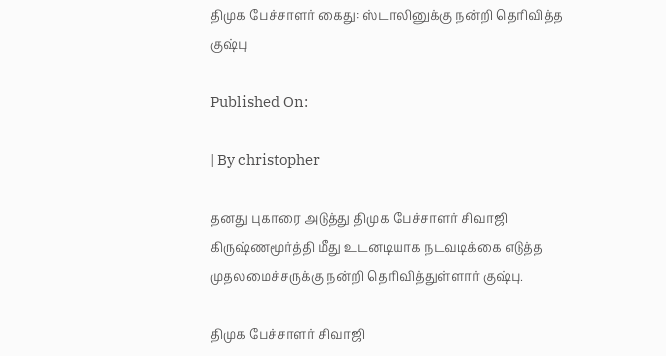திமுக பேச்சாளர் கைது: ஸ்டாலினுக்கு நன்றி தெரிவித்த குஷ்பு

Published On:

| By christopher

தனது புகாரை அடுத்து திமுக பேச்சாளர் சிவாஜி கிருஷ்ணமூர்த்தி மீது உடனடியாக நடவடிக்கை எடுத்த முதலமைச்சருக்கு நன்றி தெரிவித்துள்ளார் குஷ்பு.

திமுக பேச்சாளர் சிவாஜி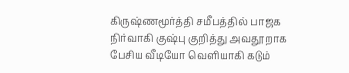கிருஷ்ணமூர்த்தி சமீபத்தில் பாஜக நிர்வாகி குஷ்பு குறித்து அவதூறாக பேசிய வீடியோ வெளியாகி கடும்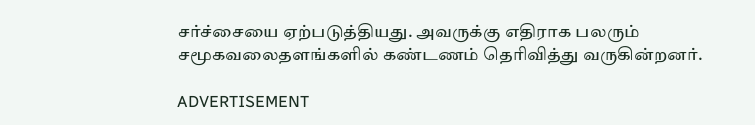சர்ச்சையை ஏற்படுத்தியது. அவருக்கு எதிராக பலரும் சமூகவலைதளங்களில் கண்டணம் தெரிவித்து வருகின்றனர்.

ADVERTISEMENT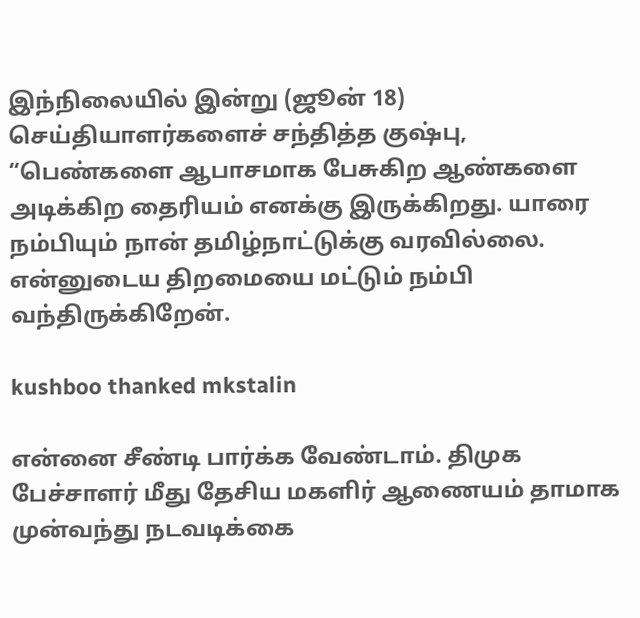இந்நிலையில் இன்று (ஜூன் 18) செய்தியாளர்களைச் சந்தித்த குஷ்பு, “பெண்களை ஆபாசமாக பேசுகிற ஆண்களை அடிக்கிற தைரியம் எனக்கு இருக்கிறது. யாரை நம்பியும் நான் தமிழ்நாட்டுக்கு வரவில்லை. என்னுடைய திறமையை மட்டும் நம்பி வந்திருக்கிறேன்.

kushboo thanked mkstalin

என்னை சீண்டி பார்க்க வேண்டாம். திமுக பேச்சாளர் மீது தேசிய மகளிர் ஆணையம் தாமாக முன்வந்து நடவடிக்கை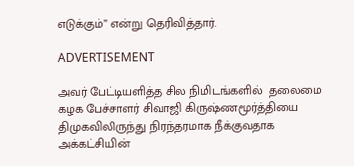எடுக்கும்” என்று தெரிவித்தார்.

ADVERTISEMENT

அவர் பேட்டியளித்த சில நிமிடங்களில்  தலைமை கழக பேச்சாளர் சிவாஜி கிருஷ்ணமூர்த்தியை திமுகவிலிருந்து நிரந்தரமாக நீக்குவதாக அக்கட்சியின்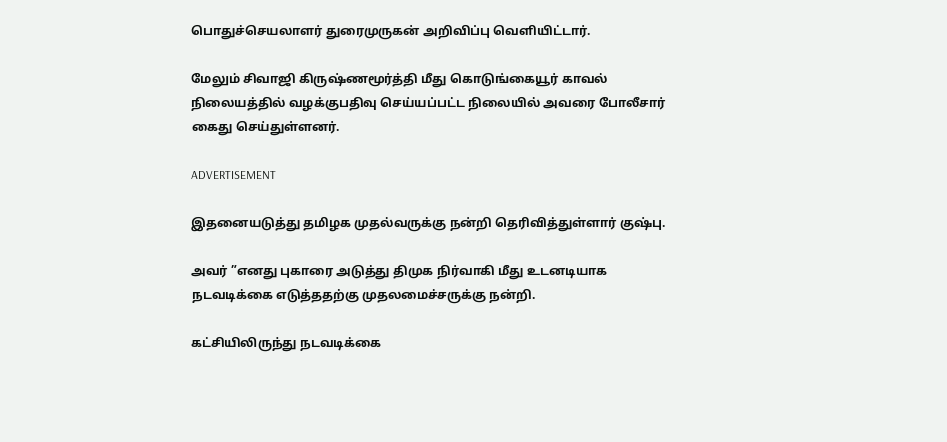பொதுச்செயலாளர் துரைமுருகன் அறிவிப்பு வெளியிட்டார்.

மேலும் சிவாஜி கிருஷ்ணமூர்த்தி மீது கொடுங்கையூர் காவல் நிலையத்தில் வழக்குபதிவு செய்யப்பட்ட நிலையில் அவரை போலீசார் கைது செய்துள்ளனர்.

ADVERTISEMENT

இதனையடுத்து தமிழக முதல்வருக்கு நன்றி தெரிவித்துள்ளார் குஷ்பு.

அவர் ”எனது புகாரை அடுத்து திமுக நிர்வாகி மீது உடனடியாக நடவடிக்கை எடுத்ததற்கு முதலமைச்சருக்கு நன்றி.

கட்சியிலிருந்து நடவடிக்கை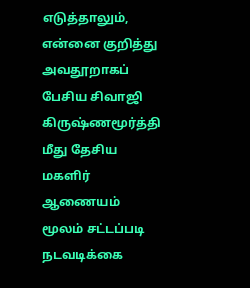எடுத்தாலும், என்னை குறித்து அவதூறாகப் பேசிய சிவாஜி கிருஷ்ணமூர்த்தி மீது தேசிய மகளிர் ஆணையம் மூலம் சட்டப்படி நடவடிக்கை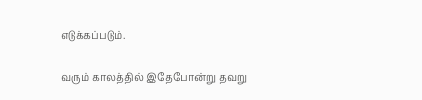எடுக்கப்படும்.

வரும் காலத்தில் இதேபோன்று தவறு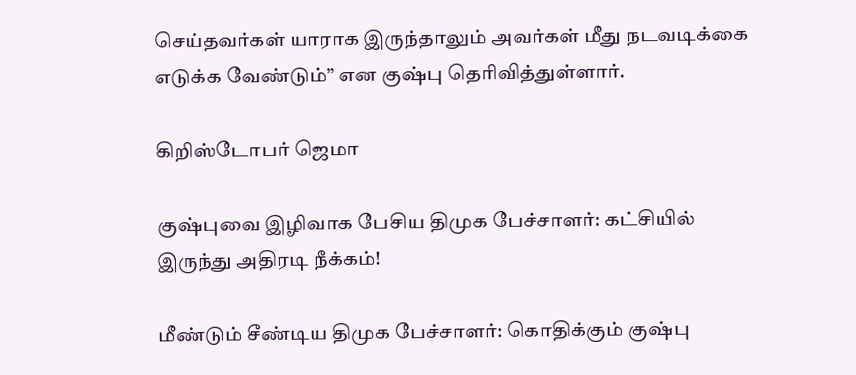செய்தவர்கள் யாராக இருந்தாலும் அவர்கள் மீது நடவடிக்கை எடுக்க வேண்டும்” என குஷ்பு தெரிவித்துள்ளார்.

கிறிஸ்டோபர் ஜெமா

குஷ்புவை இழிவாக பேசிய திமுக பேச்சாளர்: கட்சியில் இருந்து அதிரடி நீக்கம்!

மீண்டும் சீண்டிய திமுக பேச்சாளர்: கொதிக்கும் குஷ்பு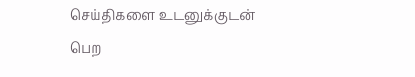செய்திகளை உடனுக்குடன் பெற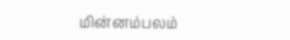மின்னம்பலம்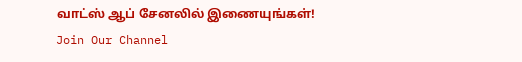வாட்ஸ் ஆப் சேனலில் இணையுங்கள்!
Join Our Channel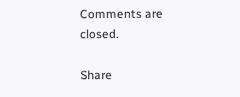Comments are closed.

Share